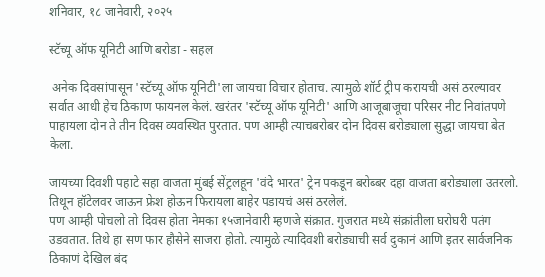शनिवार, १८ जानेवारी, २०२५

स्टॅच्यू ऑफ यूनिटी आणि बरोडा - सहल

 अनेक दिवसांपासून 'स्टॅच्यू ऑफ यूनिटी'ला जायचा विचार होताच. त्यामुळे शॉर्ट ट्रीप करायची असं ठरल्यावर सर्वात आधी हेच ठिकाण फायनल केलं. खरंतर 'स्टॅच्यू ऑफ यूनिटी' आणि आजूबाजूचा परिसर नीट निवांतपणे पाहायला दोन ते तीन दिवस व्यवस्थित पुरतात. पण आम्ही त्याचबरोबर दोन दिवस बरोड्याला सुद्धा जायचा बेत केला.

जायच्या दिवशी पहाटे सहा वाजता मुंबई सेंट्रलहून 'वंदे भारत' ट्रेन पकडून बरोब्बर दहा वाजता बरोड्याला उतरलो. तिथून हॉटेलवर जाऊन फ्रेश होऊन फिरायला बाहेर पडायचं असं ठरलेलं.
पण आम्ही पोचलो तो दिवस होता नेमका १५जानेवारी म्हणजे संक्रात. गुजरात मध्ये संक्रांतीला घरोघरी पतंग उडवतात. तिथे हा सण फार हौसेने साजरा होतो. त्यामुळे त्यादिवशी बरोड्याची सर्व दुकानं आणि इतर सार्वजनिक ठिकाणं देखिल बंद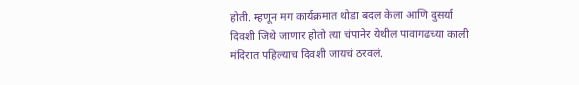होती. म्हणून मग कार्यक्रमात थोडा बदल केला आणि दुसर्या दिवशी जिथे जाणार होतो त्या चंपानेर येथील पावागढच्या काली मंदिरात पहिल्याच दिवशी जायचं ठरवलं.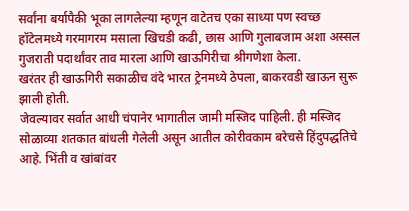सर्वांना बर्यापैकी भूका लागलेल्या म्हणून वाटेतच एका साध्या पण स्वच्छ हॉटेलमध्ये गरमागरम मसाला खिचडी कढी, छास आणि गुलाबजाम अशा अस्सल गुजराती पदार्थांवर ताव मारला आणि खाऊगिरीचा श्रीगणेशा केला.
खरंतर ही खाऊगिरी सकाळीच वंदे भारत ट्रेनमध्ये ठेपला, बाकरवडी खाऊन सुरू झाली होती.
जेवल्यावर सर्वात आधी चंपानेर भागातील जामी मस्जिद पाहिली. ही मस्जिद सोळाव्या शतकात बांधली गेलेली असून आतील कोरीवकाम बरेचसे हिंदुपद्धतिचे आहे. भिंती व खांबांवर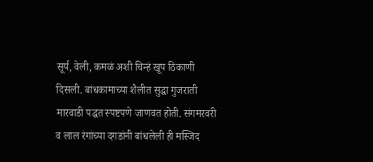सूर्य, वेली, कमळं अशी चिन्हं खूप ठिकाणी दिसली. बांधकामाच्या शैलीत सुद्धा गुजराती मारवाडी पद्धत स्पष्टपणे जाणवत होती. संगमरवरी व लाल रंगांच्या दगडांनी बांधलेली ही मस्जिद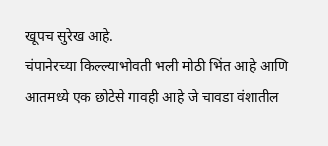खूपच सुरेख आहे.
चंपानेरच्या किल्ल्याभोवती भली मोठी भिंत आहे आणि आतमध्ये एक छोटेसे गावही आहे जे चावडा वंशातील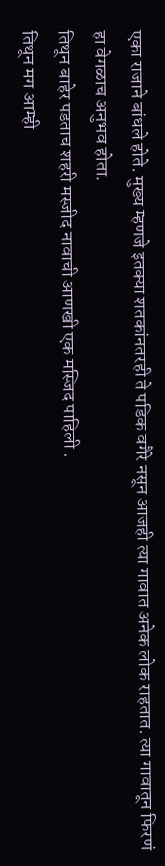एका राजाने बांधले होते. मुख्य म्हणजे इतक्या शतकांनतरही ते पडिक वगैरे नसून आजही त्या गावात अनेक लोक राहतात. त्या गावातून फिरणं हा वेगळाच अनुभव होता.
तिथून बाहेर पडताच शहरी मस्जीद नावाची आणखी एक मस्जिद पाहिली .
तिथून मग आम्ही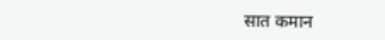सात कमान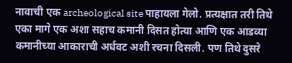नावाची एक archeological site पाहायला गेलो. प्रत्यक्षात तरी तिथे एका मागे एक अशा सहाच कमानी दिसत होत्या आणि एक आडव्या कमानीच्या आकाराची अर्धवट अशी रचना दिसली. पण तिथे दुसरे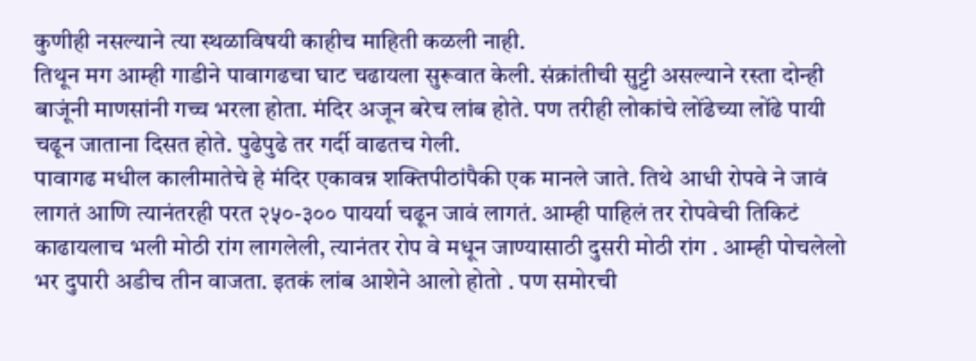कुणीही नसल्याने त्या स्थळाविषयी काहीच माहिती कळली नाही.
तिथून मग आम्ही गाडीने पावागढचा घाट चढायला सुरूवात केली. संक्रांतीची सुट्टी असल्याने रस्ता दोन्ही बाजूंनी माणसांनी गच्च भरला होता. मंदिर अजून बरेच लांब होते. पण तरीही लोकांचे लोंढेच्या लोंढे पायी चढून जाताना दिसत होते. पुढेपुढे तर गर्दी वाढतच गेली.
पावागढ मधील कालीमातेचे हे मंदिर एकावन्न शक्तिपीठांपैकी एक मानले जाते. तिथे आधी रोपवे ने जावं लागतं आणि त्यानंतरही परत २५०-३०० पायर्या चढून जावं लागतं. आम्ही पाहिलं तर रोपवेची तिकिटं काढायलाच भली मोठी रांग लागलेली, त्यानंतर रोप वे मधून जाण्यासाठी दुसरी मोठी रांग . आम्ही पोचलेलो भर दुपारी अडीच तीन वाजता. इतकं लांब आशेने आलो होतो . पण समोरची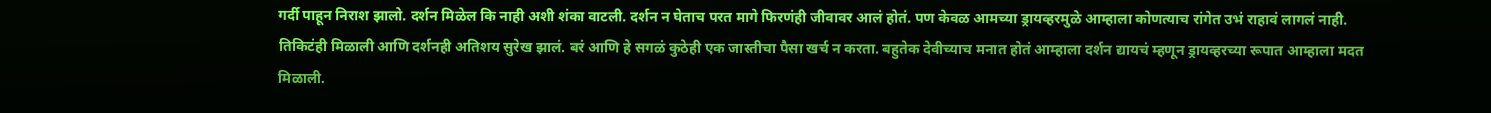गर्दी पाहून निराश झालो. दर्शन मिळेल कि नाही अशी शंका वाटली. दर्शन न घेताच परत मागे फिरणंही जीवावर आलं होतं. पण केवळ आमच्या ड्रायव्हरमुळे आम्हाला कोणत्याच रांगेत उभं राहावं लागलं नाही. तिकिटंही मिळाली आणि दर्शनही अतिशय सुरेख झालं. बरं आणि हे सगळं कुठेही एक जास्तीचा पैसा खर्च न करता. बहुतेक देवीच्याच मनात होतं आम्हाला दर्शन द्यायचं म्हणून ड्रायव्हरच्या रूपात आम्हाला मदत मिळाली.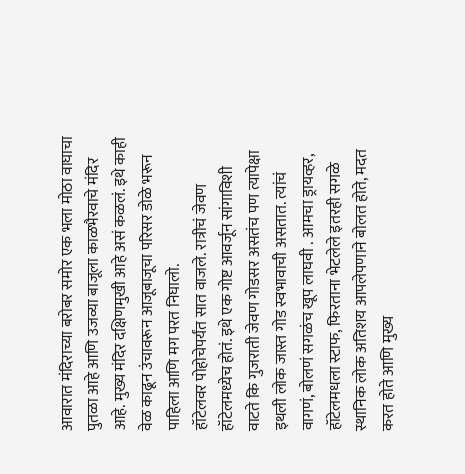आवारात मंदिराच्या बरोबर समोर एक भला मोठा वाघाचा पुतळा आहे आणि उजव्या बाजूला काळभैरवाचे मंदिर आहे. मुख्य मंदिर दक्षिणमुखी आहे असं कळलं. इथे काही वेळ काढून उंचावरून आजूबाजूचा परिसर डोळे भरून पाहिला आणि मग परत निघालो.
हॉटेलवर पोहोचेपर्यंत सात वाजले. रात्रीचं जेवण हॉटेलमध्येच होतं. इथे एक गोष्ट आवर्जून सांगाविशी वाटते कि गुजराती जेवण गोडसर असतंच पण त्यापेक्षा इथली लोक जास्त गोड स्वभावाची असतात. त्यांचं वागणं, बोलणं सगळंच खूप लाघवी . आमचा ड्रायव्हर, हॉटेलमधला स्टाफ, फिरताना भेटलेले इतरही सगळे स्थानिक लोक अतिशय आपलेपणाने बोलत होते, मदत करत होते आणि मुख्य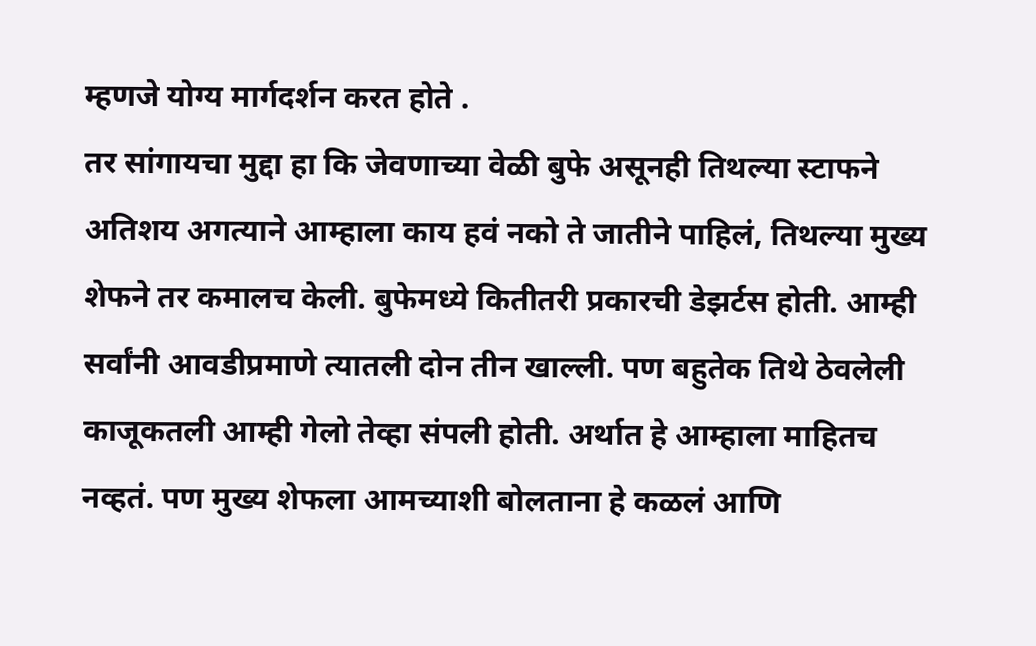म्हणजे योग्य मार्गदर्शन करत होते .
तर सांगायचा मुद्दा हा कि जेवणाच्या वेळी बुफे असूनही तिथल्या स्टाफने अतिशय अगत्याने आम्हाला काय हवं नको ते जातीने पाहिलं, तिथल्या मुख्य शेफने तर कमालच केली. बुफेमध्ये कितीतरी प्रकारची डेझर्टस होती. आम्ही सर्वांनी आवडीप्रमाणे त्यातली दोन तीन खाल्ली. पण बहुतेक तिथे ठेवलेली काजूकतली आम्ही गेलो तेव्हा संपली होती. अर्थात हे आम्हाला माहितच नव्हतं. पण मुख्य शेफला आमच्याशी बोलताना हे कळलं आणि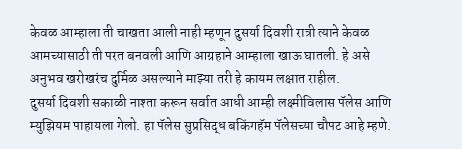केवळ आम्हाला ती चाखता आली नाही म्हणून दुसर्या दिवशी रात्री त्याने केवळ आमच्यासाठी ती परत बनवली आणि आग्रहाने आम्हाला खाऊ घातली. हे असे अनुभव खरोखरंच दुर्मिळ असल्याने माझ्या तरी हे कायम लक्षात राहील.
दुसर्या दिवशी सकाळी नाश्ता करून सर्वात आधी आम्ही लक्ष्मीविलास पॅलेस आणि म्युझियम पाहायला गेलो. हा पॅलेस सुप्रसिद्ध बकिंगहॅम पॅलेसच्या चौपट आहे म्हणे.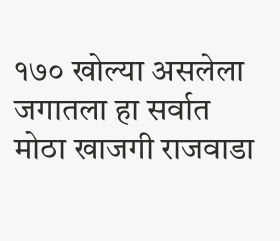१७० खोल्या असलेला जगातला हा सर्वात मोठा खाजगी राजवाडा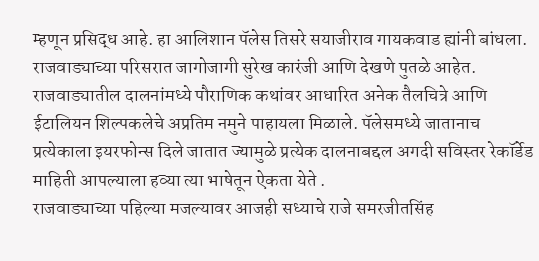म्हणून प्रसिद्ध आहे. हा आलिशान पॅलेस तिसरे सयाजीराव गायकवाड ह्यांनी बांधला. राजवाड्याच्या परिसरात जागोजागी सुरेख कारंजी आणि देखणे पुतळे आहेत. राजवाड्यातील दालनांमध्ये पौराणिक कथांवर आधारित अनेक तैलचित्रे आणि ईटालियन शिल्पकलेचे अप्रतिम नमुने पाहायला मिळाले. पॅलेसमध्ये जातानाच प्रत्येकाला इयरफोन्स दिले जातात ज्यामुळे प्रत्येक दालनाबद्दल अगदी सविस्तर रेकॉर्डेड माहिती आपल्याला हव्या त्या भाषेतून ऐकता येते .
राजवाड्याच्या पहिल्या मजल्यावर आजही सध्याचे राजे समरजीतसिंह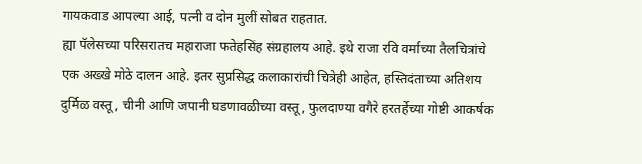गायकवाड आपल्या आई, पत्नी व दोन मुलीं सोबत राहतात.
ह्या पॅलेसच्या परिसरातच महाराजा फतेहसिंह संग्रहालय आहे. इथे राजा रवि वर्माच्या तैलचित्रांचे एक अख्खे मोठे दालन आहे. इतर सुप्रसिद्ध कलाकारांची चित्रेही आहेत, हस्तिदंताच्या अतिशय दुर्मिळ वस्तू, चीनी आणि जपानी घडणावळीच्या वस्तू, फुलदाण्या वगैरे हरतर्हेच्या गोष्टी आकर्षक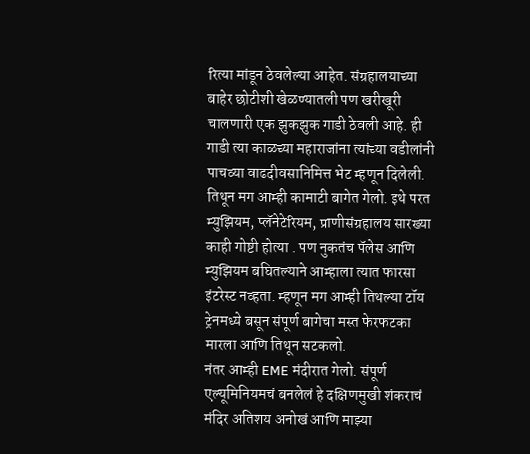रित्या मांडून ठेवलेल्या आहेत. संग्रहालयाच्या बाहेर छोटीशी खेळण्यातली पण खरीखूरी चालणारी एक झुकझुक गाडी ठेवली आहे. ही गाडी त्या काळच्या महाराजांना त्यांच्या वडीलांनी पाचव्या वाढदीवसानिमित्त भेट म्हणून दिलेली.
तिथून मग आम्ही कामाटी बागेत गेलो. इथे परत म्युझियम, प्लॅनेटेरियम, प्राणीसंग्रहालय सारख्या काही गोष्टी होत्या . पण नुकतंच पॅलेस आणि म्युझियम बघितल्याने आम्हाला त्यात फारसा इंटरेस्ट नव्हता. म्हणून मग आम्ही तिथल्या टॉय ट्रेनमध्ये बसून संपूर्ण बागेचा मस्त फेरफटका मारला आणि तिथून सटकलो.
नंतर आम्ही EME मंदीरात गेलो. संपूर्ण एल्यूमिनियमचं बनलेलं हे दक्षिणमुखी शंकराचं मंदिर अतिशय अनोखं आणि माझ्या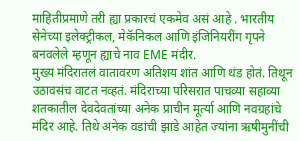माहितीप्रमाणे तरी ह्या प्रकारचं एकमेव असं आहे . भारतीय सेनेच्या इलेक्ट्रीकल, मेकॅनिकल आणि इंजिनियरींग गृपने बनवलेले म्हणून ह्याचे नाव EME मंदीर.
मुख्य मंदिरातलं वातावरण अतिशय शांत आणि थंड होतं. तिथून उठावसंच वाटत नव्हतं. मंदिराच्या परिसरात पाचव्या सहाव्या शतकातील देवदेवतांच्या अनेक प्राचीन मूर्त्या आणि नवग्रहांचे मंदिर आहे. तिथे अनेक वडांची झाडे आहेत ज्यांना ऋषीमुनींची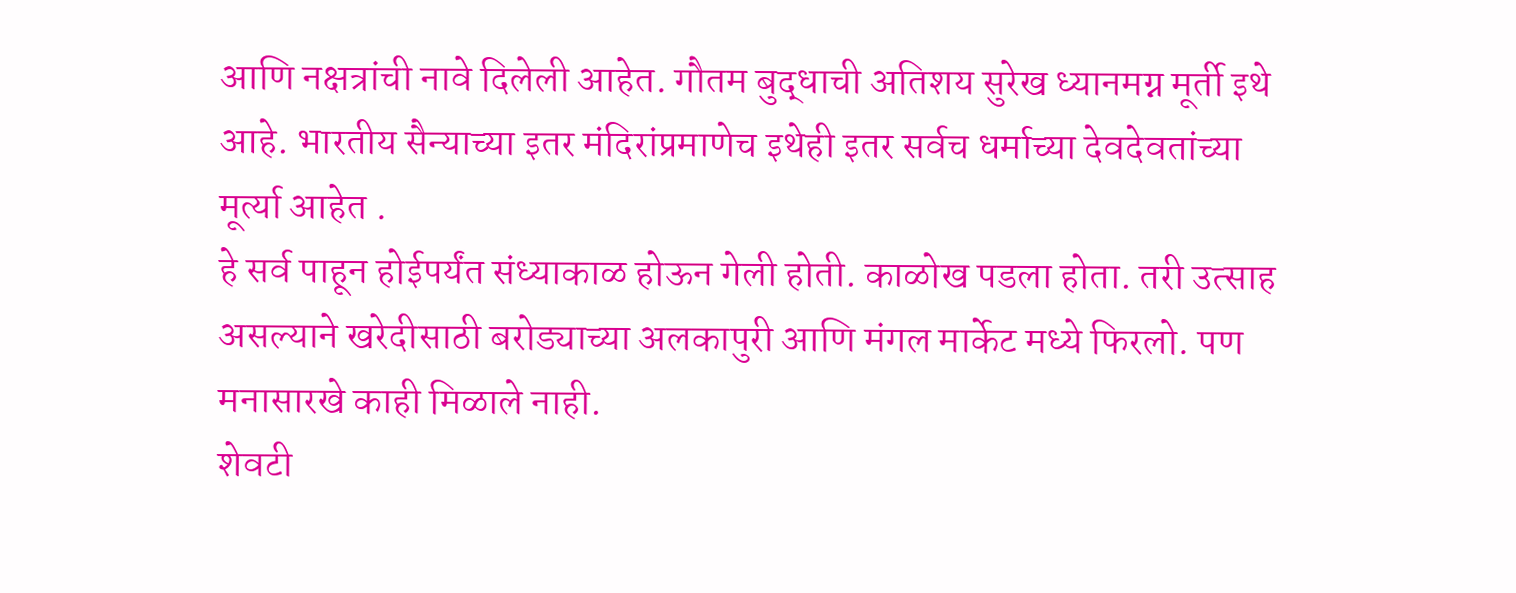आणि नक्षत्रांची नावे दिलेली आहेत. गौतम बुद्धाची अतिशय सुरेख ध्यानमग्न मूर्ती इथे आहे. भारतीय सैन्याच्या इतर मंदिरांप्रमाणेच इथेही इतर सर्वच धर्माच्या देवदेवतांच्या मूर्त्या आहेत .
हे सर्व पाहून होईपर्यंत संध्याकाळ होऊन गेली होती. काळोख पडला होता. तरी उत्साह असल्याने खरेदीसाठी बरोड्याच्या अलकापुरी आणि मंगल मार्केट मध्ये फिरलो. पण मनासारखे काही मिळाले नाही.
शेवटी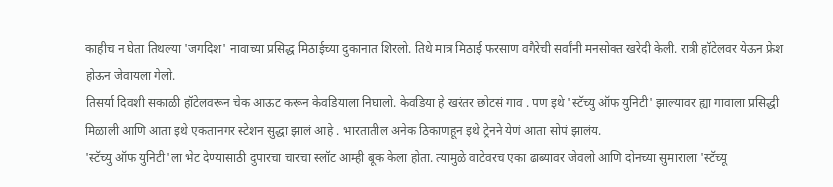काहीच न घेता तिथल्या 'जगदिश' नावाच्या प्रसिद्ध मिठाईच्या दुकानात शिरलो. तिथे मात्र मिठाई फरसाण वगैरेची सर्वांनी मनसोक्त खरेदी केली. रात्री हॉटेलवर येऊन फ्रेश होऊन जेवायला गेलो.
तिसर्या दिवशी सकाळी हॉटेलवरून चेक आऊट करून केवडियाला निघालो. केवडिया हे खरंतर छोटसं गाव . पण इथे 'स्टॅच्यु ऑफ युनिटी' झाल्यावर ह्या गावाला प्रसिद्धी मिळाली आणि आता इथे एकतानगर स्टेशन सुद्धा झालं आहे . भारतातील अनेक ठिकाणहून इथे ट्रेनने येणं आता सोपं झालंय.
'स्टॅच्यु ऑफ युनिटी'ला भेट देण्यासाठी दुपारचा चारचा स्लॉट आम्ही बूक केला होता. त्यामुळे वाटेवरच एका ढाब्यावर जेवलो आणि दोनच्या सुमाराला 'स्टॅच्यू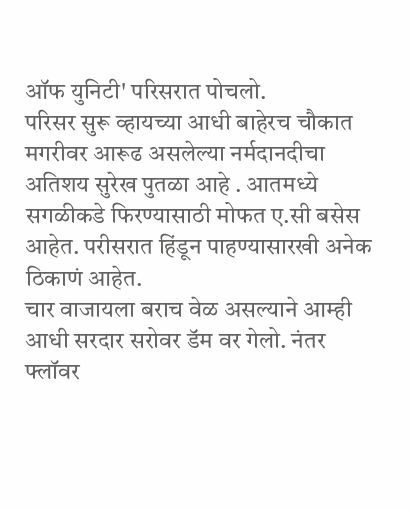ऑफ युनिटी' परिसरात पोचलो.
परिसर सुरू व्हायच्या आधी बाहेरच चौकात मगरीवर आरूढ असलेल्या नर्मदानदीचा अतिशय सुरेख पुतळा आहे . आतमध्ये सगळीकडे फिरण्यासाठी मोफत ए.सी बसेस आहेत. परीसरात हिंडून पाहण्यासारखी अनेक ठिकाणं आहेत.
चार वाजायला बराच वेळ असल्याने आम्ही आधी सरदार सरोवर डॅम वर गेलो. नंतर फ्लॉवर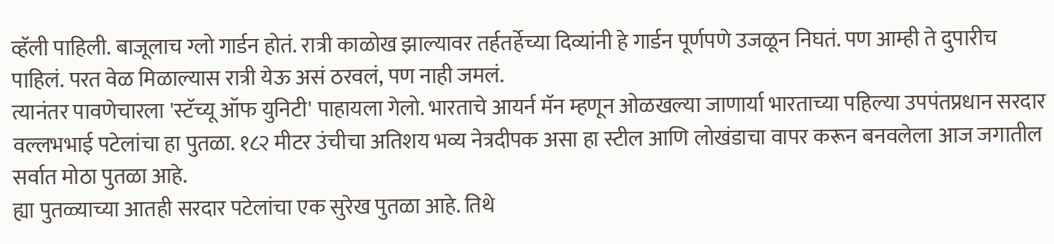व्हॅली पाहिली. बाजूलाच ग्लो गार्डन होतं. रात्री काळोख झाल्यावर तर्हतर्हेच्या दिव्यांनी हे गार्डन पूर्णपणे उजळून निघतं. पण आम्ही ते दुपारीच पाहिलं. परत वेळ मिळाल्यास रात्री येऊ असं ठरवलं, पण नाही जमलं.
त्यानंतर पावणेचारला 'स्टॅच्यू ऑफ युनिटी' पाहायला गेलो. भारताचे आयर्न मॅन म्हणून ओळखल्या जाणार्या भारताच्या पहिल्या उपपंतप्रधान सरदार वल्लभभाई पटेलांचा हा पुतळा. १८२ मीटर उंचीचा अतिशय भव्य नेत्रदीपक असा हा स्टील आणि लोखंडाचा वापर करून बनवलेला आज जगातील सर्वात मोठा पुतळा आहे.
ह्या पुतळ्याच्या आतही सरदार पटेलांचा एक सुरेख पुतळा आहे. तिथे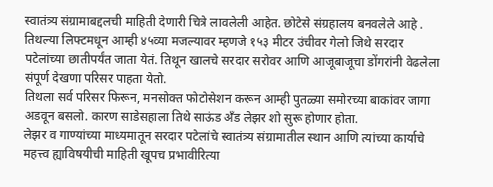स्वातंत्र्य संग्रामाबद्दलची माहिती देणारी चित्रे लावलेली आहेत. छोटेसे संग्रहालय बनवलेले आहे . तिथल्या लिफ्टमधून आम्ही ४५व्या मजल्यावर म्हणजे १५३ मीटर उंचीवर गेलो जिथे सरदार पटेलांच्या छातीपर्यंत जाता येतं. तिथून खालचे सरदार सरोवर आणि आजूबाजूचा डोंगरांनी वेढलेला संपूर्ण देखणा परिसर पाहता येतो.
तिथला सर्व परिसर फिरून, मनसोक्त फोटोसेशन करून आम्ही पुतळ्या समोरच्या बाकांवर जागा अडवून बसलो. कारण साडेसहाला तिथे साऊंड अँड लेझर शो सुरू होणार होता.
लेझर व गाण्यांच्या माध्यमातून सरदार पटेलांचे स्वातंत्र्य संग्रामातील स्थान आणि त्यांच्या कार्याचे महत्त्व ह्याविषयीची माहिती खूपच प्रभावीरित्या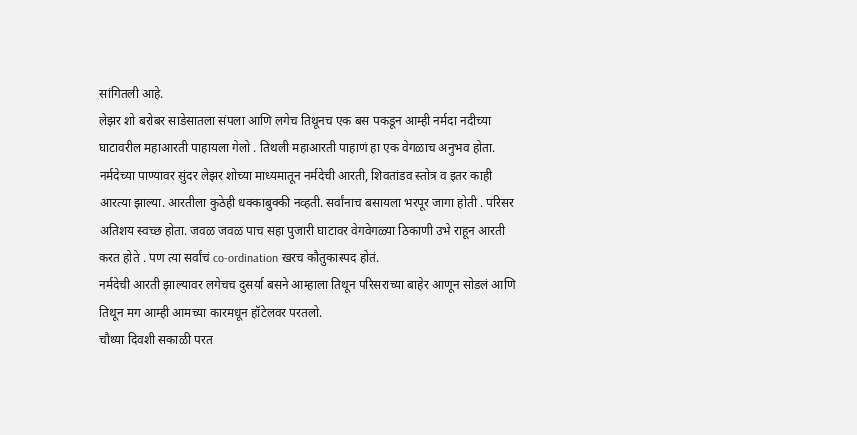सांगितली आहे.
लेझर शो बरोबर साडेसातला संपला आणि लगेच तिथूनच एक बस पकडून आम्ही नर्मदा नदीच्या घाटावरील महाआरती पाहायला गेलो . तिथली महाआरती पाहाणं हा एक वेगळाच अनुभव होता.
नर्मदेच्या पाण्यावर सुंदर लेझर शोच्या माध्यमातून नर्मदेची आरती, शिवतांडव स्तोत्र व इतर काही आरत्या झाल्या. आरतीला कुठेही धक्काबुक्की नव्हती. सर्वांनाच बसायला भरपूर जागा होती . परिसर अतिशय स्वच्छ होता. जवळ जवळ पाच सहा पुजारी घाटावर वेगवेगळ्या ठिकाणी उभे राहून आरती करत होते . पण त्या सर्वांचं co-ordination खरच कौतुकास्पद होतं.
नर्मदेची आरती झाल्यावर लगेचच दुसर्या बसने आम्हाला तिथून परिसराच्या बाहेर आणून सोडलं आणि तिथून मग आम्ही आमच्या कारमधून हॉटेलवर परतलो.
चौथ्या दिवशी सकाळी परत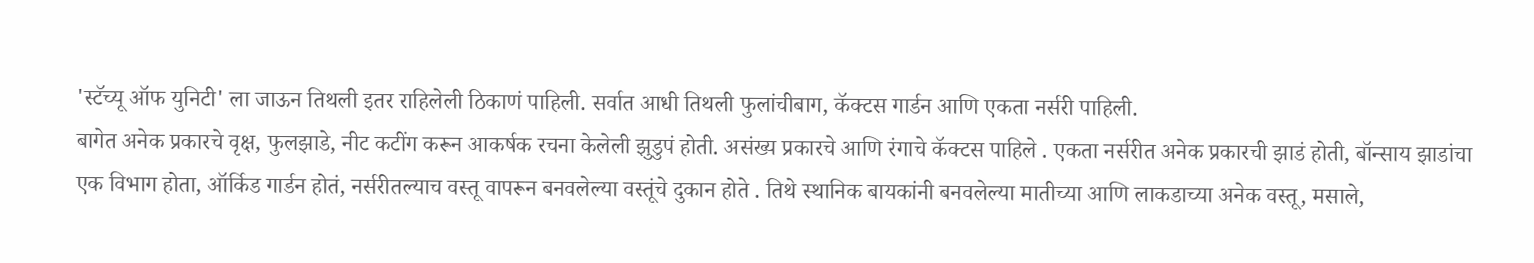'स्टॅच्यू ऑफ युनिटी' ला जाऊन तिथली इतर राहिलेली ठिकाणं पाहिली. सर्वात आधी तिथली फुलांचीबाग, कॅक्टस गार्डन आणि एकता नर्सरी पाहिली.
बागेत अनेक प्रकारचे वृक्ष, फुलझाडे, नीट कटींग करून आकर्षक रचना केलेली झुडुपं होती. असंख्य प्रकारचे आणि रंगाचे कॅक्टस पाहिले . एकता नर्सरीत अनेक प्रकारची झाडं होती, बॉन्साय झाडांचा एक विभाग होता, ऑर्किड गार्डन होतं, नर्सरीतल्याच वस्तू वापरून बनवलेल्या वस्तूंचे दुकान होते . तिथे स्थानिक बायकांनी बनवलेल्या मातीच्या आणि लाकडाच्या अनेक वस्तू, मसाले,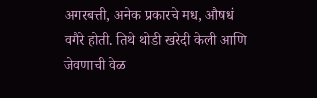अगरबत्ती, अनेक प्रकारचे मध, औषधं वगैरे होती. तिथे थोडी खरेदी केली आणि जेवणाची वेळ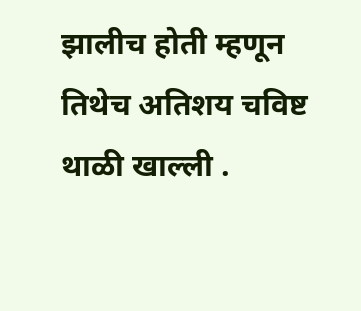झालीच होती म्हणून तिथेच अतिशय चविष्ट थाळी खाल्ली .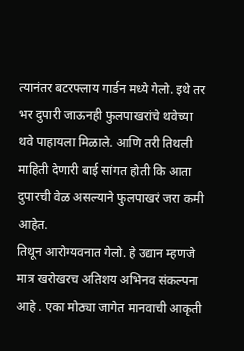त्यानंतर बटरफ्लाय गार्डन मध्ये गेलो. इथे तर भर दुपारी जाऊनही फुलपाखरांचे थवेच्या थवे पाहायला मिळाले. आणि तरी तिथली माहिती देणारी बाई सांगत होती कि आता दुपारची वेळ असल्याने फुलपाखरं जरा कमी आहेत.
तिथून आरोग्यवनात गेलो. हे उद्यान म्हणजे मात्र खरोखरच अतिशय अभिनव संकल्पना आहे . एका मोठ्या जागेत मानवाची आकृती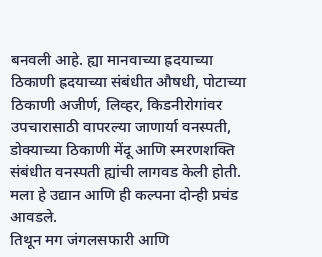बनवली आहे. ह्या मानवाच्या ह्रदयाच्या ठिकाणी ह्रदयाच्या संबंधीत औषधी, पोटाच्या ठिकाणी अजीर्ण, लिव्हर, किडनीरोगांवर उपचारासाठी वापरल्या जाणार्या वनस्पती, डोक्याच्या ठिकाणी मेंदू आणि स्मरणशक्ति संबंधीत वनस्पती ह्यांची लागवड केली होती. मला हे उद्यान आणि ही कल्पना दोन्ही प्रचंड आवडले.
तिथून मग जंगलसफारी आणि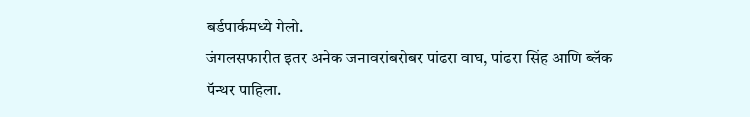बर्डपार्कमध्ये गेलो.
जंगलसफारीत इतर अनेक जनावरांबरोबर पांढरा वाघ, पांढरा सिंह आणि ब्लॅक पॅन्थर पाहिला.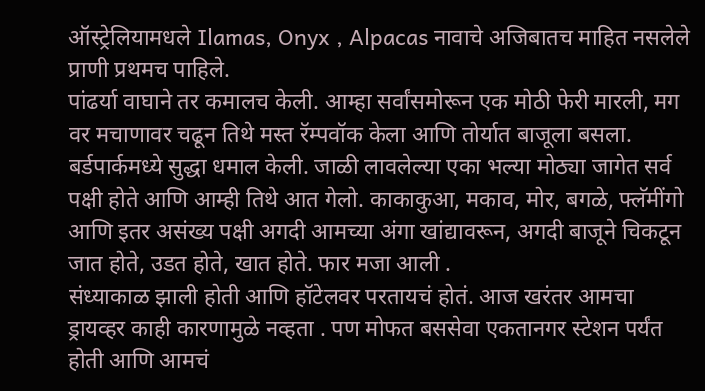ऑस्ट्रेलियामधले Ilamas, Onyx , Alpacas नावाचे अजिबातच माहित नसलेले प्राणी प्रथमच पाहिले.
पांढर्या वाघाने तर कमालच केली. आम्हा सर्वांसमोरून एक मोठी फेरी मारली, मग वर मचाणावर चढून तिथे मस्त रॅम्पवॉक केला आणि तोर्यात बाजूला बसला.
बर्डपार्कमध्ये सुद्धा धमाल केली. जाळी लावलेल्या एका भल्या मोठ्या जागेत सर्व पक्षी होते आणि आम्ही तिथे आत गेलो. काकाकुआ, मकाव, मोर, बगळे, फ्लॅमींगो आणि इतर असंख्य पक्षी अगदी आमच्या अंगा खांद्यावरून, अगदी बाजूने चिकटून जात होते, उडत होते, खात होते. फार मजा आली .
संध्याकाळ झाली होती आणि हॉटेलवर परतायचं होतं. आज खरंतर आमचा ड्रायव्हर काही कारणामुळे नव्हता . पण मोफत बससेवा एकतानगर स्टेशन पर्यंत होती आणि आमचं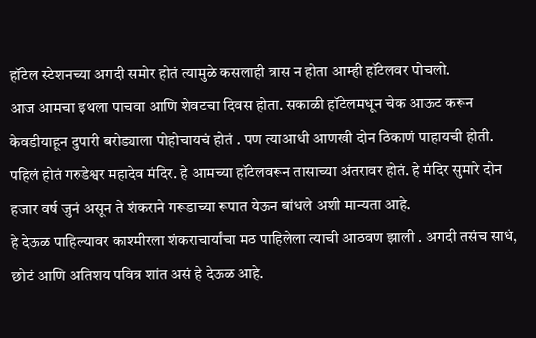हॉटेल स्टेशनच्या अगदी समोर होतं त्यामुळे कसलाही त्रास न होता आम्ही हॉटेलवर पोचलो.
आज आमचा इथला पाचवा आणि शेवटचा दिवस होता. सकाळी हॉटेलमधून चेक आऊट करून केवडीयाहून दुपारी बरोड्याला पोहोचायचं होतं . पण त्याआधी आणखी दोन ठिकाणं पाहायची होती.
पहिलं होतं गरुडेश्वर महादेव मंदिर. हे आमच्या हॉटेलवरून तासाच्या अंतरावर होतं. हे मंदिर सुमारे दोन हजार वर्ष जुनं असून ते शंकराने गरूडाच्या रूपात येऊन बांधले अशी मान्यता आहे.
हे देऊळ पाहिल्यावर काश्मीरला शंकराचार्यांचा मठ पाहिलेला त्याची आठवण झाली . अगदी तसंच साधं, छोटं आणि अतिशय पवित्र शांत असं हे देऊळ आहे.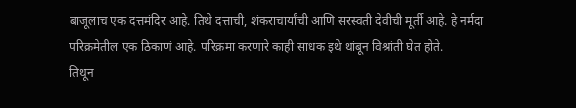बाजूलाच एक दत्तमंदिर आहे. तिथे दत्ताची, शंकराचार्यांची आणि सरस्वती देवीची मूर्ती आहे. हे नर्मदा परिक्रमेतील एक ठिकाणं आहे. परिक्रमा करणारे काही साधक इथे थांबून विश्रांती घेत होते.
तिथून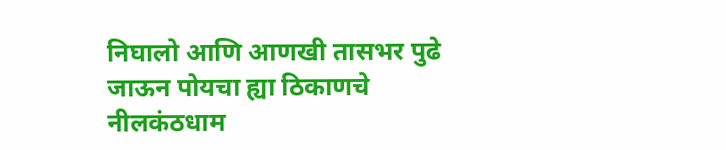निघालो आणि आणखी तासभर पुढे जाऊन पोयचा ह्या ठिकाणचे नीलकंठधाम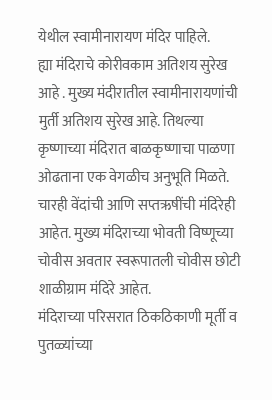येथील स्वामीनारायण मंदिर पाहिले.
ह्या मंदिराचे कोरीवकाम अतिशय सुरेख आहे . मुख्य मंदीरातील स्वामीनारायणांची मुर्ती अतिशय सुरेख आहे. तिथल्या कृष्णाच्या मंदिरात बाळकृष्णाचा पाळणा ओढताना एक वेगळीच अनुभूति मिळते. चारही वेंदांची आणि सप्तऋषींची मंदिरेही आहेत. मुख्य मंदिराच्या भोवती विष्णूच्या चोवीस अवतार स्वरूपातली चोवीस छोटी शाळीग्राम मंदिरे आहेत.
मंदिराच्या परिसरात ठिकठिकाणी मूर्ती व पुतळ्यांच्या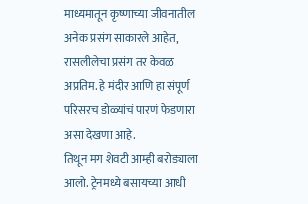माध्यमातून कृष्णाच्या जीवनातील अनेक प्रसंग साकारले आहेत, रासलीलेचा प्रसंग तर केवळ अप्रतिम. हे मंदीर आणि हा संपूर्ण परिसरच डोळ्यांचं पारणं फेडणारा असा देखणा आहे.
तिथून मग शेवटी आम्ही बरोड्याला आलो. ट्रेनमध्ये बसायच्या आधी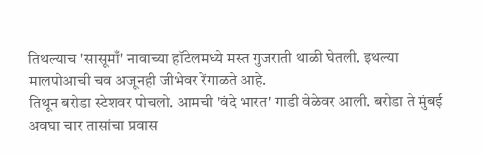तिथल्याच 'सासूमाँ' नावाच्या हॉटेलमध्ये मस्त गुजराती थाळी घेतली. इथल्या मालपोआची चव अजूनही जीभेवर रेंगाळते आहे.
तिथून बरोडा स्टेशवर पोचलो. आमची 'वंदे भारत' गाडी वेळेवर आली. बरोडा ते मुंबई अवघा चार तासांचा प्रवास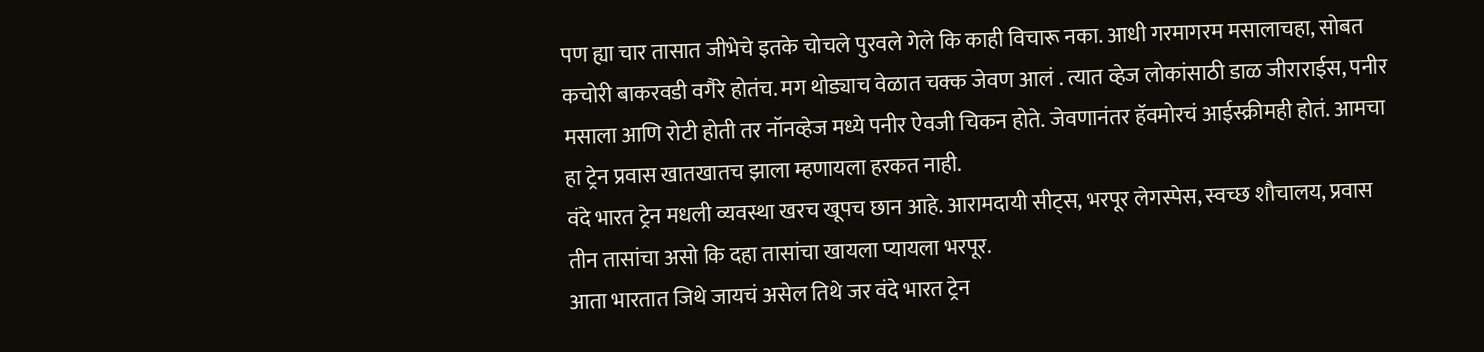पण ह्या चार तासात जीभेचे इतके चोचले पुरवले गेले कि काही विचारू नका. आधी गरमागरम मसालाचहा, सोबत कचोरी बाकरवडी वगैरे होतंच. मग थोड्याच वेळात चक्क जेवण आलं . त्यात व्हेज लोकांसाठी डाळ जीराराईस, पनीर मसाला आणि रोटी होती तर नॉनव्हेज मध्ये पनीर ऐवजी चिकन होते. जेवणानंतर हॅवमोरचं आईस्क्रीमही होतं. आमचा हा ट्रेन प्रवास खातखातच झाला म्हणायला हरकत नाही.
वंदे भारत ट्रेन मधली व्यवस्था खरच खूपच छान आहे. आरामदायी सीट्स, भरपूर लेगस्पेस, स्वच्छ शौचालय, प्रवास तीन तासांचा असो कि दहा तासांचा खायला प्यायला भरपूर.
आता भारतात जिथे जायचं असेल तिथे जर वंदे भारत ट्रेन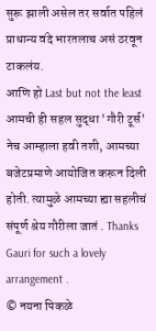सुरू झाली असेल तर सर्वात पहिलं प्राधान्य वंदे भारतलाच असं ठरवून टाकलंय.
आणि हो Last but not the least आमची ही सहल सुद्धा 'गौरी टूर्स' नेच आम्हाला हवी तशी, आमच्या बजेटप्रमाणे आयोजित करून दिली होती. त्यामुळे आमच्या ह्या सहलीचं संपूर्ण श्रेय गौरीला जातं . Thanks Gauri for such a lovely arrangement .
© नयना पिकळे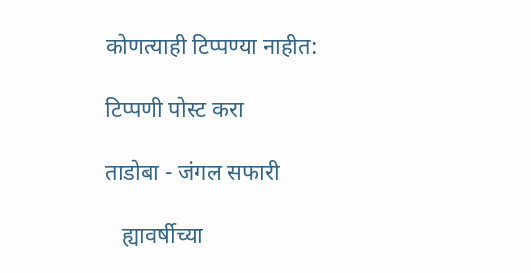कोणत्याही टिप्पण्‍या नाहीत:

टिप्पणी पोस्ट करा

ताडोबा - जंगल सफारी

   ह्यावर्षीच्या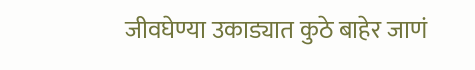जीवघेण्या उकाड्यात कुठे बाहेर जाणं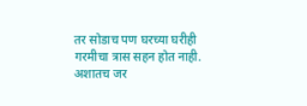तर सोडाच पण घरच्या घरीही गरमीचा त्रास सहन होत नाही. अशातच जर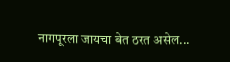नागपूरला जायचा बेत ठरत असेल...